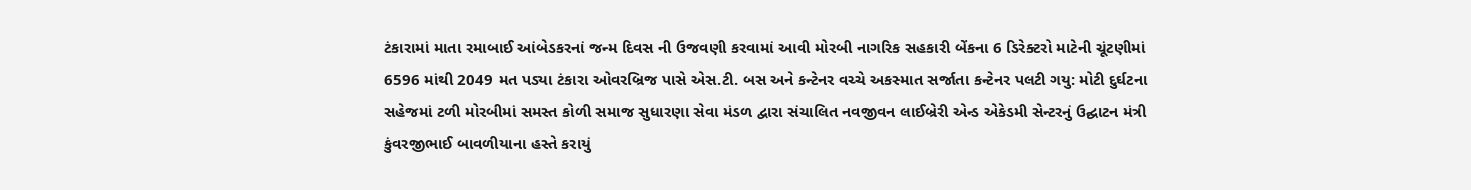ટંકારામાં માતા રમાબાઈ આંબેડકરનાં જન્મ દિવસ ની ઉજવણી કરવામાં આવી મોરબી નાગરિક સહકારી બેંકના 6 ડિરેક્ટરો માટેની ચૂંટણીમાં 6596 માંથી 2049 મત પડ્યા ટંકારા ઓવરબ્રિજ પાસે એસ.ટી. બસ અને કન્ટેનર વચ્ચે અકસ્માત સર્જાતા કન્ટેનર પલટી ગયુ: મોટી દુર્ઘટના સહેજમાં ટળી મોરબીમાં સમસ્ત કોળી સમાજ સુધારણા સેવા મંડળ દ્વારા સંચાલિત નવજીવન લાઈબ્રેરી એન્ડ એકેડમી સેન્ટરનું ઉદ્ઘાટન મંત્રી કુંવરજીભાઈ બાવળીયાના હસ્તે કરાયું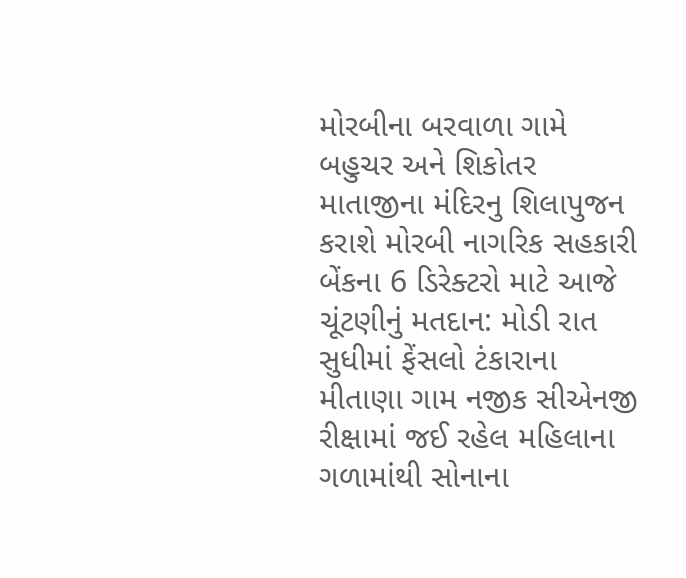મોરબીના બરવાળા ગામે બહુચર અને શિકોતર માતાજીના મંદિરનુ શિલાપુજન કરાશે મોરબી નાગરિક સહકારી બેંકના 6 ડિરેક્ટરો માટે આજે ચૂંટણીનું મતદાન: મોડી રાત સુધીમાં ફેંસલો ટંકારાના મીતાણા ગામ નજીક સીએનજી રીક્ષામાં જઈ રહેલ મહિલાના ગળામાંથી સોનાના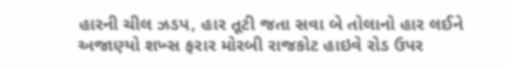હારની ચીલ ઝડપ, હાર તૂટી જતા સવા બે તોલાનો હાર લઈને અજાણ્યો શખ્સ ફરાર મોરબી રાજકોટ હાઇવે રોડ ઉપર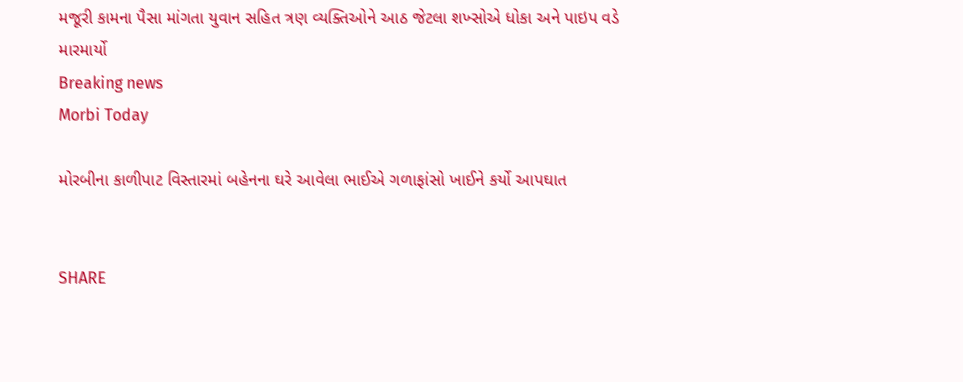મજૂરી કામના પૈસા માંગતા યુવાન સહિત ત્રણ વ્યક્તિઓને આઠ જેટલા શખ્સોએ ધોકા અને પાઇપ વડે મારમાર્યો
Breaking news
Morbi Today

મોરબીના કાળીપાટ વિસ્તારમાં બહેનના ઘરે આવેલા ભાઈએ ગળાફાંસો ખાઈને કર્યો આપઘાત


SHARE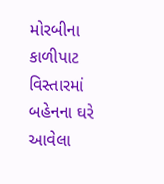મોરબીના કાળીપાટ વિસ્તારમાં બહેનના ઘરે આવેલા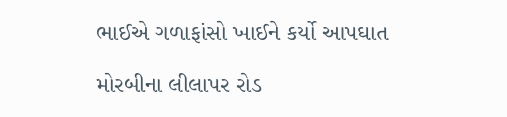ભાઈએ ગળાફાંસો ખાઈને કર્યો આપઘાત

મોરબીના લીલાપર રોડ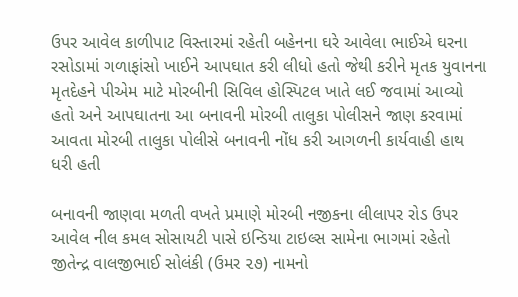ઉપર આવેલ કાળીપાટ વિસ્તારમાં રહેતી બહેનના ઘરે આવેલા ભાઈએ ઘરના રસોડામાં ગળાફાંસો ખાઈને આપઘાત કરી લીધો હતો જેથી કરીને મૃતક યુવાનના મૃતદેહને પીએમ માટે મોરબીની સિવિલ હોસ્પિટલ ખાતે લઈ જવામાં આવ્યો હતો અને આપઘાતના આ બનાવની મોરબી તાલુકા પોલીસને જાણ કરવામાં આવતા મોરબી તાલુકા પોલીસે બનાવની નોંધ કરી આગળની કાર્યવાહી હાથ ધરી હતી

બનાવની જાણવા મળતી વખતે પ્રમાણે મોરબી નજીકના લીલાપર રોડ ઉપર આવેલ નીલ કમલ સોસાયટી પાસે ઇન્ડિયા ટાઇલ્સ સામેના ભાગમાં રહેતો જીતેન્દ્ર વાલજીભાઈ સોલંકી (ઉમર ૨૭) નામનો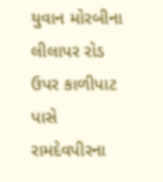યુવાન મોરબીના લીલાપર રોડ ઉપર કાળીપાટ પાસે રામદેવપીરના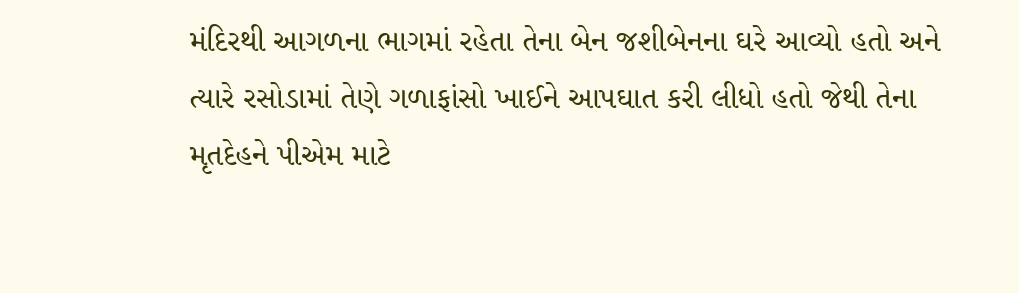મંદિરથી આગળના ભાગમાં રહેતા તેના બેન જશીબેનના ઘરે આવ્યો હતો અને ત્યારે રસોડામાં તેણે ગળાફાંસો ખાઈને આપઘાત કરી લીધો હતો જેથી તેના મૃતદેહને પીએમ માટે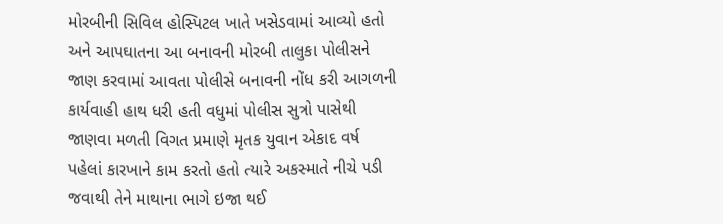મોરબીની સિવિલ હોસ્પિટલ ખાતે ખસેડવામાં આવ્યો હતો અને આપઘાતના આ બનાવની મોરબી તાલુકા પોલીસને જાણ કરવામાં આવતા પોલીસે બનાવની નોંધ કરી આગળની કાર્યવાહી હાથ ધરી હતી વધુમાં પોલીસ સુત્રો પાસેથી જાણવા મળતી વિગત પ્રમાણે મૃતક યુવાન એકાદ વર્ષ પહેલાં કારખાને કામ કરતો હતો ત્યારે અકસ્માતે નીચે પડી જવાથી તેને માથાના ભાગે ઇજા થઈ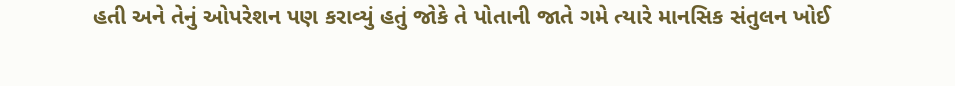હતી અને તેનું ઓપરેશન પણ કરાવ્યું હતું જોકે તે પોતાની જાતે ગમે ત્યારે માનસિક સંતુલન ખોઈ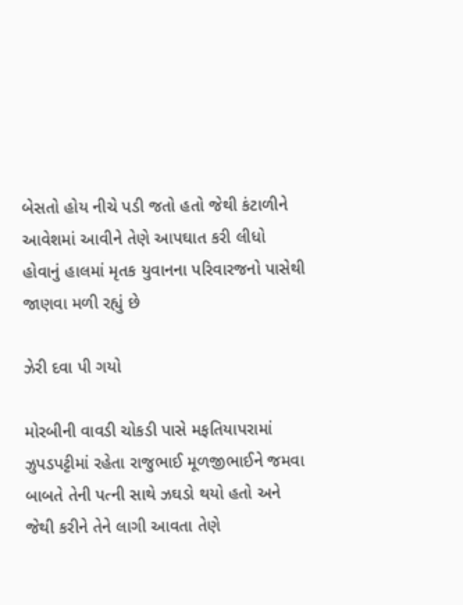બેસતો હોય નીચે પડી જતો હતો જેથી કંટાળીને આવેશમાં આવીને તેણે આપઘાત કરી લીધો હોવાનું હાલમાં મૃતક યુવાનના પરિવારજનો પાસેથી જાણવા મળી રહ્યું છે

ઝેરી દવા પી ગયો

મોરબીની વાવડી ચોકડી પાસે મફતિયાપરામાં ઝુપડપટ્ટીમાં રહેતા રાજુભાઈ મૂળજીભાઈને જમવા બાબતે તેની પત્ની સાથે ઝઘડો થયો હતો અને જેથી કરીને તેને લાગી આવતા તેણે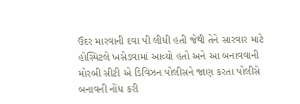ઉંદર મારવાની દવા પી લીધી હતી જેથી તેને સારવાર માટે હોસ્પિટલે ખસેડવામાં આવ્યો હતો અને આ બનાવવાની મોરબી સીટી એ ડિવિઝન પોલીસને જાણ કરતા પોલીસે બનાવની નોંધ કરી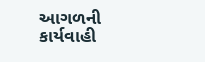આગળની કાર્યવાહી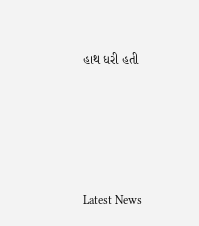હાથ ધરી હતી






Latest News